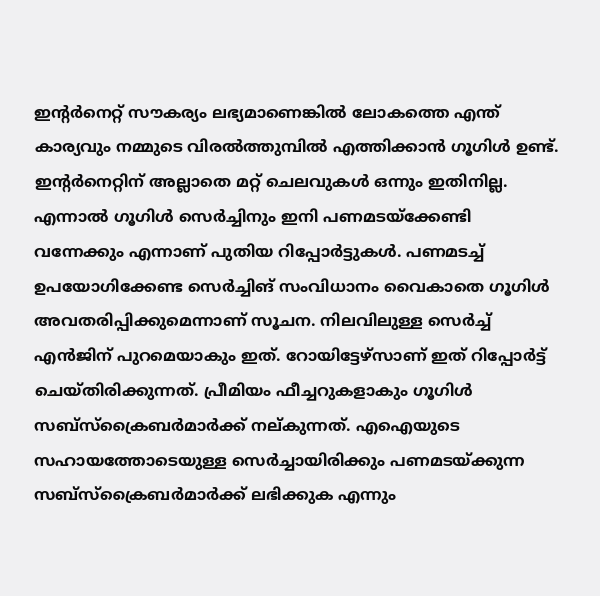ഇന്റർനെറ്റ് സൗകര്യം ലഭ്യമാണെങ്കിൽ ലോകത്തെ എന്ത് കാര്യവും നമ്മുടെ വിരൽത്തുമ്പിൽ എത്തിക്കാൻ ഗൂഗിൾ ഉണ്ട്. ഇന്റർനെറ്റിന് അല്ലാതെ മറ്റ് ചെലവുകൾ ഒന്നും ഇതിനില്ല. എന്നാൽ ഗൂഗിൾ സെർച്ചിനും ഇനി പണമടയ്ക്കേണ്ടി വന്നേക്കും എന്നാണ് പുതിയ റിപ്പോർട്ടുകൾ. പണമടച്ച് ഉപയോഗിക്കേണ്ട സെർച്ചിങ് സംവിധാനം വൈകാതെ ഗൂഗിൾ അവതരിപ്പിക്കുമെന്നാണ് സൂചന. നിലവിലുള്ള സെർച്ച് എൻജിന് പുറമെയാകും ഇത്. റോയിട്ടേഴ്സാണ് ഇത് റിപ്പോർട്ട് ചെയ്തിരിക്കുന്നത്. പ്രീമിയം ഫീച്ചറുകളാകും ഗൂഗിൾ സബ്സ്ക്രൈബർമാർക്ക് നല്കുന്നത്. എഐയുടെ സഹായത്തോടെയുള്ള സെർച്ചായിരിക്കും പണമടയ്ക്കുന്ന സബ്സ്ക്രൈബർമാർക്ക് ലഭിക്കുക എന്നും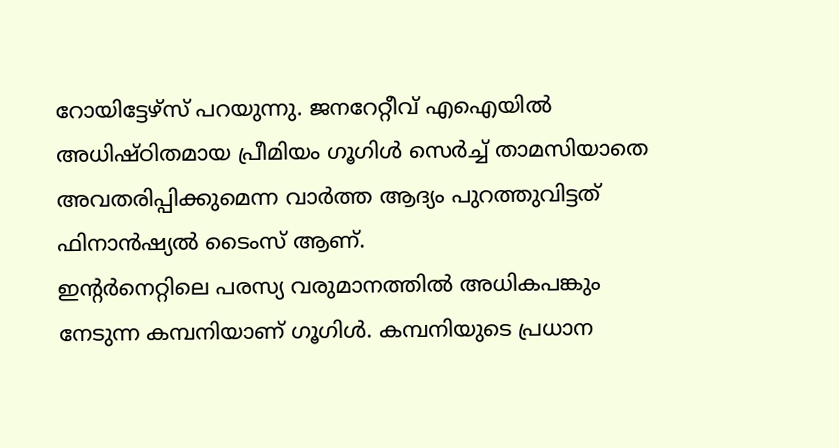റോയിട്ടേഴ്സ് പറയുന്നു. ജനറേറ്റീവ് എഐയിൽ അധിഷ്ഠിതമായ പ്രീമിയം ഗൂഗിൾ സെർച്ച് താമസിയാതെ അവതരിപ്പിക്കുമെന്ന വാർത്ത ആദ്യം പുറത്തുവിട്ടത് ഫിനാൻഷ്യൽ ടൈംസ് ആണ്.
ഇന്റർനെറ്റിലെ പരസ്യ വരുമാനത്തിൽ അധികപങ്കും നേടുന്ന കമ്പനിയാണ് ഗൂഗിൾ. കമ്പനിയുടെ പ്രധാന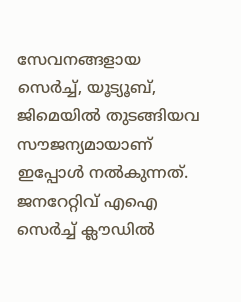സേവനങ്ങളായ സെർച്ച്, യൂട്യൂബ്, ജിമെയിൽ തുടങ്ങിയവ സൗജന്യമായാണ് ഇപ്പോൾ നൽകുന്നത്. ജനറേറ്റിവ് എഐ സെർച്ച് ക്ലൗഡിൽ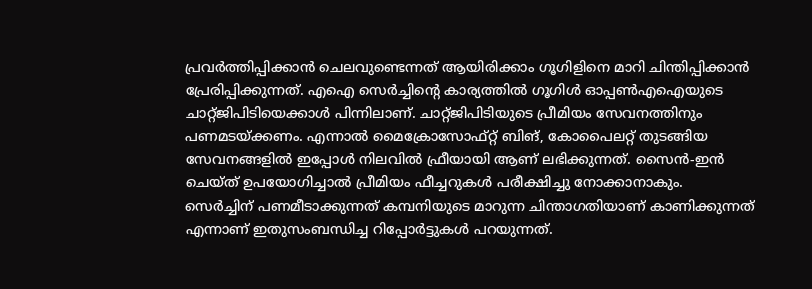പ്രവർത്തിപ്പിക്കാൻ ചെലവുണ്ടെന്നത് ആയിരിക്കാം ഗൂഗിളിനെ മാറി ചിന്തിപ്പിക്കാൻ പ്രേരിപ്പിക്കുന്നത്. എഐ സെർച്ചിന്റെ കാര്യത്തിൽ ഗൂഗിൾ ഓപ്പൺഎഐയുടെ ചാറ്റ്ജിപിടിയെക്കാൾ പിന്നിലാണ്. ചാറ്റ്ജിപിടിയുടെ പ്രീമിയം സേവനത്തിനും പണമടയ്ക്കണം. എന്നാൽ മൈക്രോസോഫ്റ്റ് ബിങ്, കോപൈലറ്റ് തുടങ്ങിയ സേവനങ്ങളിൽ ഇപ്പോൾ നിലവിൽ ഫ്രീയായി ആണ് ലഭിക്കുന്നത്. സൈൻ-ഇൻ ചെയ്ത് ഉപയോഗിച്ചാൽ പ്രീമിയം ഫീച്ചറുകൾ പരീക്ഷിച്ചു നോക്കാനാകും.
സെർച്ചിന് പണമീടാക്കുന്നത് കമ്പനിയുടെ മാറുന്ന ചിന്താഗതിയാണ് കാണിക്കുന്നത് എന്നാണ് ഇതുസംബന്ധിച്ച റിപ്പോർട്ടുകൾ പറയുന്നത്.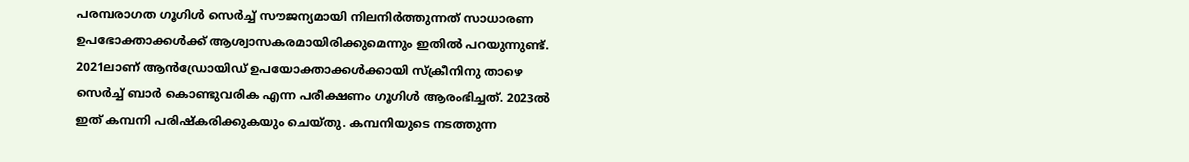പരമ്പരാഗത ഗൂഗിൾ സെർച്ച് സൗജന്യമായി നിലനിർത്തുന്നത് സാധാരണ ഉപഭോക്താക്കൾക്ക് ആശ്വാസകരമായിരിക്കുമെന്നും ഇതിൽ പറയുന്നുണ്ട്. 2021ലാണ് ആൻഡ്രോയിഡ് ഉപയോക്താക്കൾക്കായി സ്ക്രീനിനു താഴെ സെർച്ച് ബാർ കൊണ്ടുവരിക എന്ന പരീക്ഷണം ഗൂഗിൾ ആരംഭിച്ചത്. 2023ൽ ഇത് കമ്പനി പരിഷ്കരിക്കുകയും ചെയ്തു. കമ്പനിയുടെ നടത്തുന്ന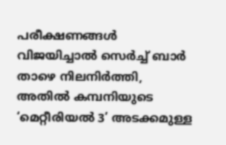പരീക്ഷണങ്ങൾ വിജയിച്ചാൽ സെർച്ച് ബാർ താഴെ നിലനിർത്തി, അതിൽ കമ്പനിയുടെ ‘മെറ്റീരിയൽ 3’ അടക്കമുള്ള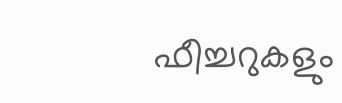ഫീച്ചറുകളും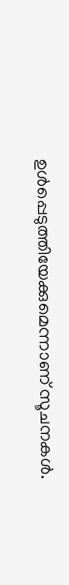ഉൾപ്പെടുത്തിയേക്കുമെന്നാണ് സൂചനകൾ.